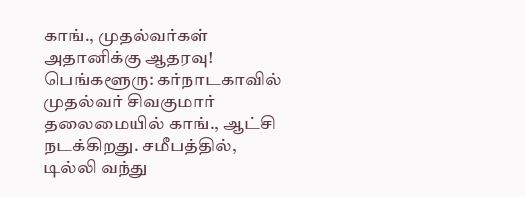காங்., முதல்வர்கள் அதானிக்கு ஆதரவு!
பெங்களூரு: கர்நாடகாவில் முதல்வர் சிவகுமார் தலைமையில் காங்., ஆட்சி நடக்கிறது. சமீபத்தில், டில்லி வந்து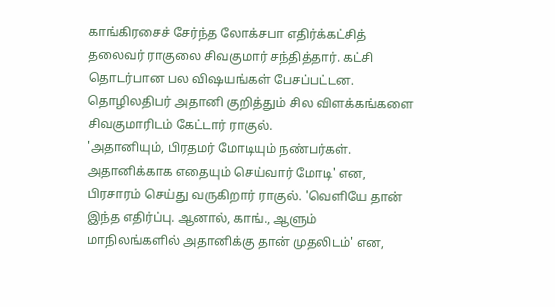காங்கிரசைச் சேர்ந்த லோக்சபா எதிர்க்கட்சித் தலைவர் ராகுலை சிவகுமார் சந்தித்தார். கட்சி தொடர்பான பல விஷயங்கள் பேசப்பட்டன. தொழிலதிபர் அதானி குறித்தும் சில விளக்கங்களை சிவகுமாரிடம் கேட்டார் ராகுல்.
'அதானியும், பிரதமர் மோடியும் நண்பர்கள். அதானிக்காக எதையும் செய்வார் மோடி' என, பிரசாரம் செய்து வருகிறார் ராகுல். 'வெளியே தான் இந்த எதிர்ப்பு. ஆனால், காங்., ஆளும் மாநிலங்களில் அதானிக்கு தான் முதலிடம்' என,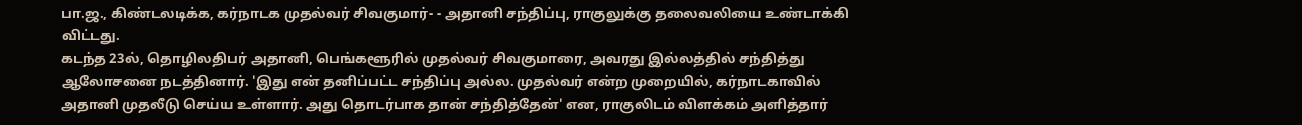பா.ஜ., கிண்டலடிக்க, கர்நாடக முதல்வர் சிவகுமார்- - அதானி சந்திப்பு, ராகுலுக்கு தலைவலியை உண்டாக்கி விட்டது.
கடந்த 23ல், தொழிலதிபர் அதானி, பெங்களூரில் முதல்வர் சிவகுமாரை, அவரது இல்லத்தில் சந்தித்து ஆலோசனை நடத்தினார். 'இது என் தனிப்பட்ட சந்திப்பு அல்ல. முதல்வர் என்ற முறையில், கர்நாடகாவில் அதானி முதலீடு செய்ய உள்ளார். அது தொடர்பாக தான் சந்தித்தேன்' என, ராகுலிடம் விளக்கம் அளித்தார்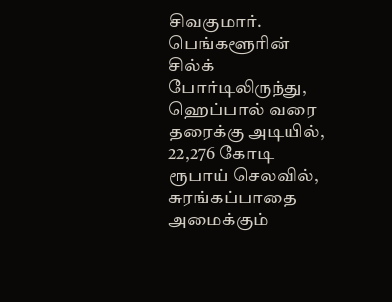சிவகுமார்.
பெங்களூரின் சில்க் போர்டிலிருந்து, ஹெப்பால் வரை தரைக்கு அடியில், 22,276 கோடி ரூபாய் செலவில், சுரங்கப்பாதை அமைக்கும்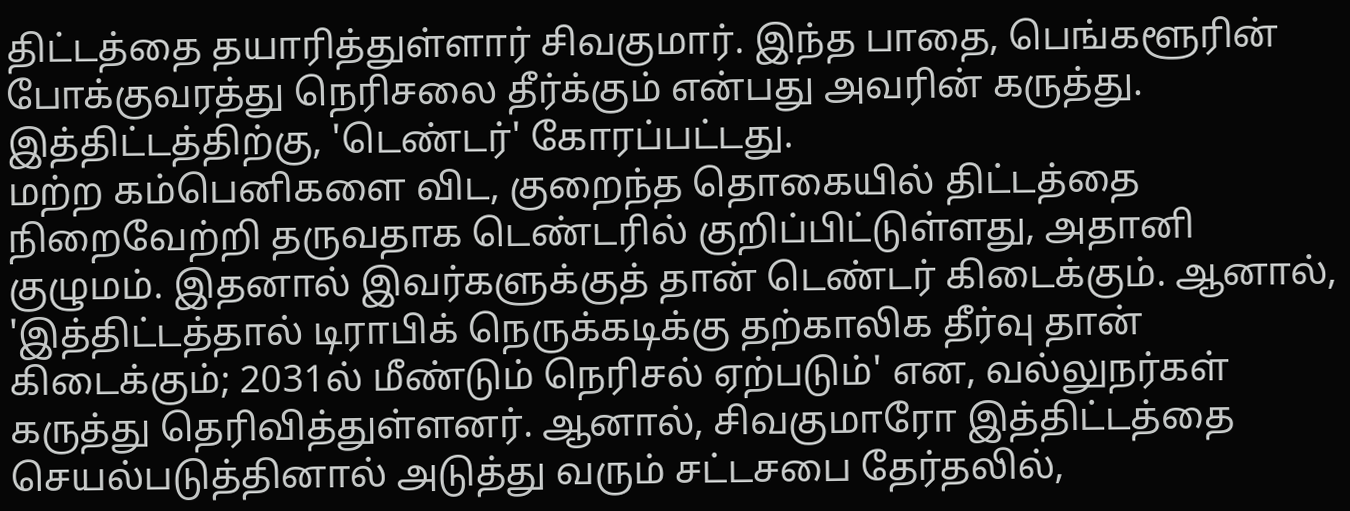திட்டத்தை தயாரித்துள்ளார் சிவகுமார். இந்த பாதை, பெங்களூரின் போக்குவரத்து நெரிசலை தீர்க்கும் என்பது அவரின் கருத்து. இத்திட்டத்திற்கு, 'டெண்டர்' கோரப்பட்டது.
மற்ற கம்பெனிகளை விட, குறைந்த தொகையில் திட்டத்தை நிறைவேற்றி தருவதாக டெண்டரில் குறிப்பிட்டுள்ளது, அதானி குழுமம். இதனால் இவர்களுக்குத் தான் டெண்டர் கிடைக்கும். ஆனால், 'இத்திட்டத்தால் டிராபிக் நெருக்கடிக்கு தற்காலிக தீர்வு தான் கிடைக்கும்; 2031ல் மீண்டும் நெரிசல் ஏற்படும்' என, வல்லுநர்கள் கருத்து தெரிவித்துள்ளனர். ஆனால், சிவகுமாரோ இத்திட்டத்தை செயல்படுத்தினால் அடுத்து வரும் சட்டசபை தேர்தலில்,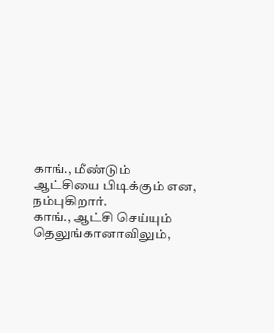காங்., மீண்டும் ஆட்சியை பிடிக்கும் என, நம்புகிறார்.
காங்., ஆட்சி செய்யும் தெலுங்கானாவிலும்,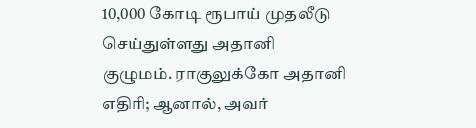10,000 கோடி ரூபாய் முதலீடு செய்துள்ளது அதானி குழுமம். ராகுலுக்கோ அதானி எதிரி; ஆனால், அவர்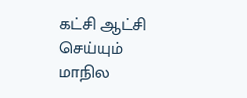கட்சி ஆட்சி செய்யும் மாநில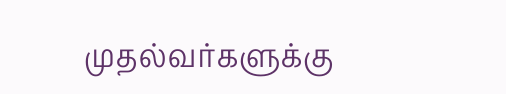முதல்வர்களுக்கு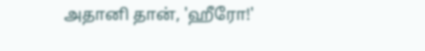அதானி தான், 'ஹீரோ!'